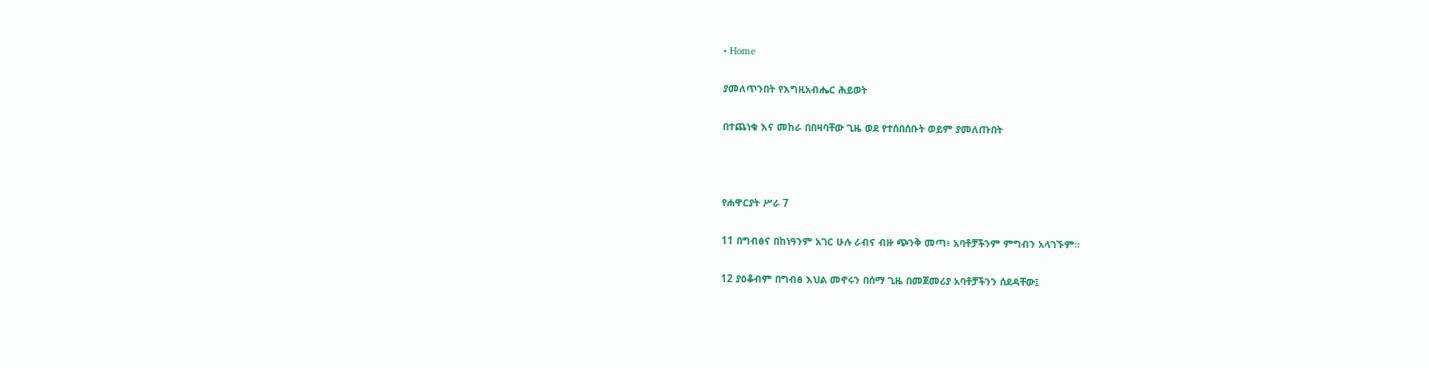• Home

ያመለጥንበት የእግዚአብሔር ሕይወት

በተጨነቁ እና መከራ በበዛባቸው ጊዜ ወደ የተሰበሰቡት ወይም ያመለጡበት



የሐዋርያት ሥራ 7

11 በግብፅና በከነዓንም አገር ሁሉ ራብና ብዙ ጭንቅ መጣ፥ አባቶቻችንም ምግብን አላገኙም።

12 ያዕቆብም በግብፅ እህል መኖሩን በሰማ ጊዜ በመጀመሪያ አባቶቻችንን ሰደዳቸው፤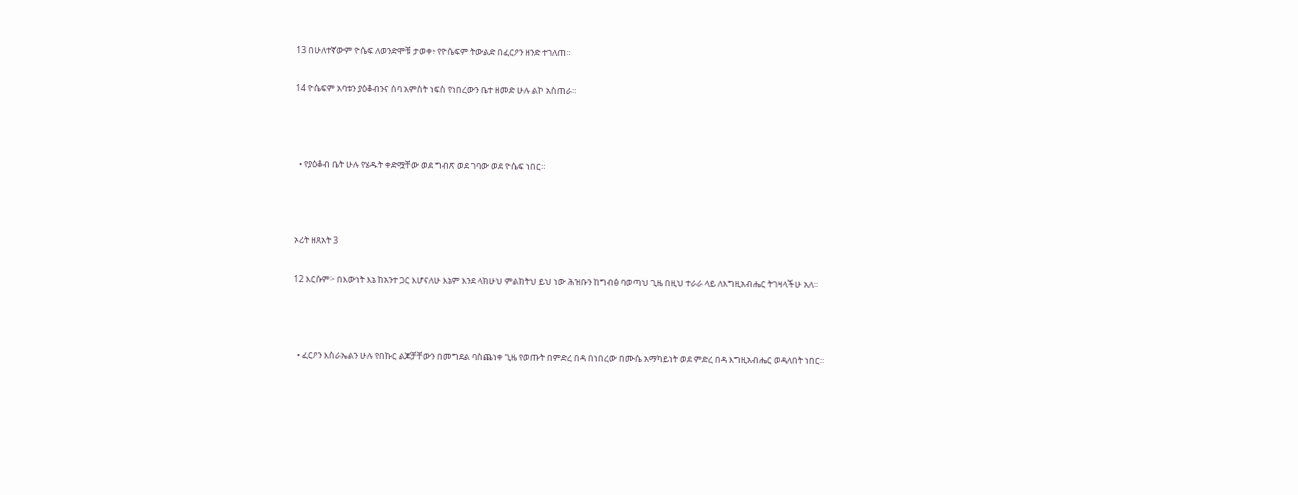13 በሁለተኛውም ዮሴፍ ለወንድሞቹ ታወቀ፥ የዮሴፍም ትውልድ በፈርዖን ዘንድ ተገለጠ።

14 ዮሴፍም አባቱን ያዕቆብንና ሰባ አምስት ነፍስ የነበረውን ቤተ ዘመድ ሁሉ ልኮ አስጠራ።



  • የያዕቆብ ቤት ሁሉ የሄዱት ቀድሟቸው ወደ ግብጽ ወደ ገባው ወደ ዮሴፍ ነበር።



ኦሪት ዘጸአት 3

12 እርሱም፦ በእውነት እኔ ከአንተ ጋር እሆናለሁ እኔም እንደ ላክሁህ ምልክትህ ይህ ነው ሕዝቡን ከግብፅ ባወጣህ ጊዜ በዚህ ተራራ ላይ ለእግዚአብሔር ትገዛላችሁ አለ።



  • ፈርዖን እስራኤልን ሁሉ የበኩር ልጆቻቸውን በመግደል ባስጨነቀ ጊዜ የወጡት በምድረ በዳ በነበረው በሙሴ አማካይነት ወደ ምድረ በዳ እግዚአብሔር ወዳለበት ነበር።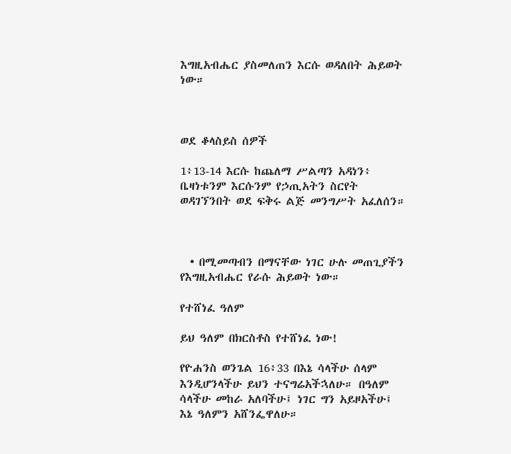እግዚአብሔር ያስመለጠን እርሱ ወዳለበት ሕይወት ነው።



ወደ ቆላስይስ ሰዎች

1፥13-14 እርሱ ከጨለማ ሥልጣን አዳነን፥ ቤዛነቱንም እርሱንም የኃጢአትን ስርየት ወዳገኘንበት ወደ ፍቅሩ ልጅ መንግሥት አፈለሰን።



  • በሚመጣብን በማናቸው ነገር ሁሉ መጠጊያችን የእግዚአብሔር የራሱ ሕይወት ነው።

የተሸነፈ ዓለም

ይህ ዓለም በክርስቶስ የተሸነፈ ነው!

የዮሐንስ ወንጌል 16፥33 በእኔ ሳላችሁ ሰላም እንዲሆንላችሁ ይህን ተናግሬአችኋለሁ። በዓለም ሳላችሁ መከራ አለባችሁ፤ ነገር ግን አይዞአችሁ፤ እኔ ዓለምን አሸንፌዋለሁ።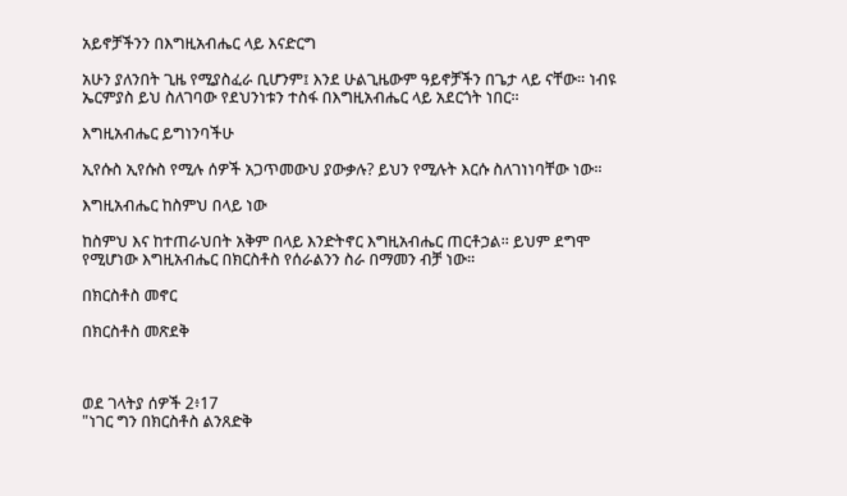አይኖቻችንን በእግዚአብሔር ላይ እናድርግ

አሁን ያለንበት ጊዜ የሚያስፈራ ቢሆንም፤ እንደ ሁልጊዜውም ዓይኖቻችን በጌታ ላይ ናቸው። ነብዩ ኤርምያስ ይህ ስለገባው የደህንነቱን ተስፋ በእግዚአብሔር ላይ አደርጎት ነበር።

እግዚአብሔር ይግነንባችሁ

ኢየሱስ ኢየሱስ የሚሉ ሰዎች አጋጥመውህ ያውቃሉ? ይህን የሚሉት እርሱ ስለገነነባቸው ነው።

እግዚአብሔር ከስምህ በላይ ነው

ከስምህ እና ከተጠራህበት አቅም በላይ እንድትኖር እግዚአብሔር ጠርቶኃል። ይህም ደግሞ የሚሆነው እግዚአብሔር በክርስቶስ የሰራልንን ስራ በማመን ብቻ ነው።

በክርስቶስ መኖር

በክርስቶስ መጽደቅ



ወደ ገላትያ ሰዎች 2፥17
"ነገር ግን በክርስቶስ ልንጸድቅ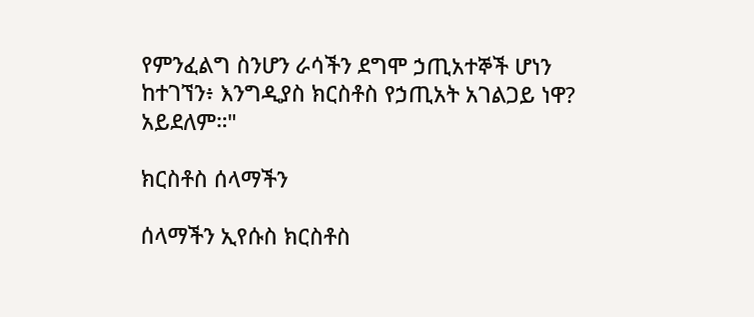የምንፈልግ ስንሆን ራሳችን ደግሞ ኃጢአተኞች ሆነን ከተገኘን፥ እንግዲያስ ክርስቶስ የኃጢአት አገልጋይ ነዋ? አይደለም።"

ክርስቶስ ሰላማችን

ሰላማችን ኢየሱስ ክርስቶስ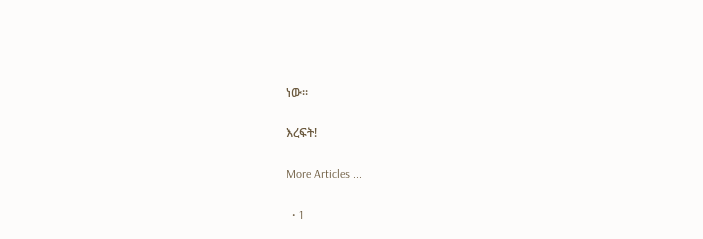ነው።

እረፍት!

More Articles ...

  • 1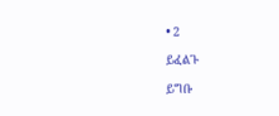• 2

ይፈልጉ

ይግቡ